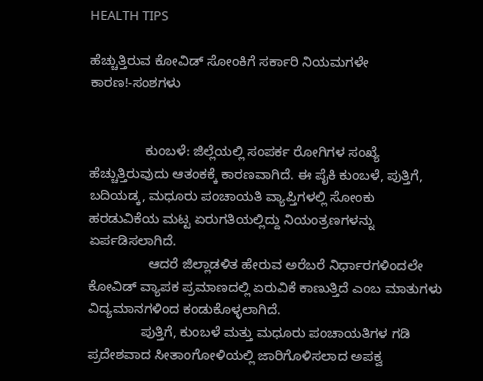HEALTH TIPS

ಹೆಚ್ಚುತ್ತಿರುವ ಕೋವಿಡ್ ಸೋಂಕಿಗೆ ಸರ್ಕಾರಿ ನಿಯಮಗಳೇ ಕಾರಣ!-ಸಂಶಗಳು


               ಕುಂಬಳೆ: ಜಿಲ್ಲೆಯಲ್ಲಿ ಸಂಪರ್ಕ ರೋಗಿಗಳ ಸಂಖ್ಯೆ ಹೆಚ್ಚುತ್ತಿರುವುದು ಆತಂಕಕ್ಕೆ ಕಾರಣವಾಗಿದೆ. ಈ ಪೈಕಿ ಕುಂಬಳೆ, ಪುತ್ತಿಗೆ, ಬದಿಯಡ್ಕ, ಮಧೂರು ಪಂಚಾಯತಿ ವ್ಯಾಪ್ತಿಗಳಲ್ಲಿ ಸೋಂಕು ಹರಡುವಿಕೆಯ ಮಟ್ಟ ಏರುಗತಿಯಲ್ಲಿದ್ದು ನಿಯಂತ್ರಣಗಳನ್ನು ಏರ್ಪಡಿಸಲಾಗಿದೆ.
                ಆದರೆ ಜಿಲ್ಲಾಡಳಿತ ಹೇರುವ ಅರೆಬರೆ ನಿರ್ಧಾರಗಳಿಂದಲೇ ಕೋವಿಡ್ ವ್ಯಾಪಕ ಪ್ರಮಾಣದಲ್ಲಿ ಏರುವಿಕೆ ಕಾಣುತ್ತಿದೆ ಎಂಬ ಮಾತುಗಳು ವಿದ್ಯಮಾನಗಳಿಂದ ಕಂಡುಕೊಳ್ಳಲಾಗಿದೆ.
              ಪುತ್ತಿಗೆ, ಕುಂಬಳೆ ಮತ್ತು ಮಧೂರು ಪಂಚಾಯತಿಗಳ ಗಡಿ ಪ್ರದೇಶವಾದ ಸೀತಾಂಗೋಳಿಯಲ್ಲಿ ಜಾರಿಗೊಳಿಸಲಾದ ಅಪಕ್ವ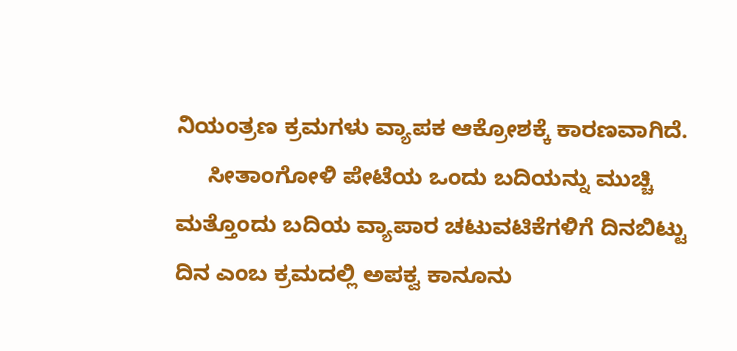ನಿಯಂತ್ರಣ ಕ್ರಮಗಳು ವ್ಯಾಪಕ ಆಕ್ರೋಶಕ್ಕೆ ಕಾರಣವಾಗಿದೆ.
     ಸೀತಾಂಗೋಳಿ ಪೇಟೆಯ ಒಂದು ಬದಿಯನ್ನು ಮುಚ್ಚಿ ಮತ್ತೊಂದು ಬದಿಯ ವ್ಯಾಪಾರ ಚಟುವಟಿಕೆಗಳಿಗೆ ದಿನಬಿಟ್ಟು ದಿನ ಎಂಬ ಕ್ರಮದಲ್ಲಿ ಅಪಕ್ವ ಕಾನೂನು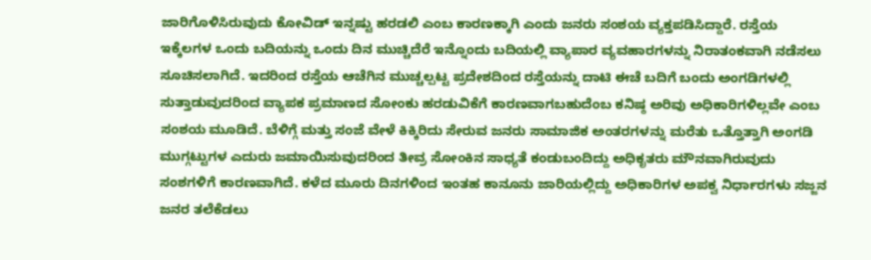ಜಾರಿಗೊಳಿಸಿರುವುದು ಕೋವಿಡ್ ಇನ್ನಷ್ಟು ಹರಡಲಿ ಎಂಬ ಕಾರಣಕ್ಕಾಗಿ ಎಂದು ಜನರು ಸಂಶಯ ವ್ಯಕ್ತಪಡಿಸಿದ್ದಾರೆ. ರಸ್ತೆಯ ಇಕ್ಕೆಲಗಳ ಒಂದು ಬದಿಯನ್ನು ಒಂದು ದಿನ ಮುಚ್ಚಿದೆರೆ ಇನ್ನೊಂದು ಬದಿಯಲ್ಲಿ ವ್ಯಾಪಾರ ವ್ಯವಹಾರಗಳನ್ನು ನಿರಾತಂಕವಾಗಿ ನಡೆಸಲು ಸೂಚಿಸಲಾಗಿದೆ. ಇದರಿಂದ ರಸ್ತೆಯ ಆಚೆಗಿನ ಮುಚ್ಚಲ್ಪಟ್ಟ ಪ್ರದೇಶದಿಂದ ರಸ್ತೆಯನ್ನು ದಾಟಿ ಈಚೆ ಬದಿಗೆ ಬಂದು ಅಂಗಡಿಗಳಲ್ಲಿ ಸುತ್ತಾಡುವುದರಿಂದ ವ್ಯಾಪಕ ಪ್ರಮಾಣದ ಸೋಂಕು ಹರಡುವಿಕೆಗೆ ಕಾರಣವಾಗಬಹುದೆಂಬ ಕನಿಷ್ಠ ಅರಿವು ಅಧಿಕಾರಿಗಳಿಲ್ಲವೇ ಎಂಬ ಸಂಶಯ ಮೂಡಿದೆ. ಬೆಳಿಗ್ಗೆ ಮತ್ತು ಸಂಜೆ ವೇಳೆ ಕಿಕ್ಕಿರಿದು ಸೇರುವ ಜನರು ಸಾಮಾಜಿಕ ಅಂತರಗಳನ್ನು ಮರೆತು ಒತ್ತೊತ್ತಾಗಿ ಅಂಗಡಿ ಮುಗ್ಗಟ್ಟುಗಳ ಎದುರು ಜಮಾಯಿಸುವುದರಿಂದ ತೀವ್ರ ಸೋಂಕಿನ ಸಾಧ್ಯತೆ ಕಂಡುಬಂದಿದ್ದು ಅಧಿಕೃತರು ಮೌನವಾಗಿರುವುದು ಸಂಶಗಳಿಗೆ ಕಾರಣವಾಗಿದೆ. ಕಳೆದ ಮೂರು ದಿನಗಳಿಂದ ಇಂತಹ ಕಾನೂನು ಜಾರಿಯಲ್ಲಿದ್ದು ಅಧಿಕಾರಿಗಳ ಅಪಕ್ವ ನಿರ್ಧಾರಗಳು ಸಜ್ಜನ ಜನರ ತಲೆಕೆಡಲು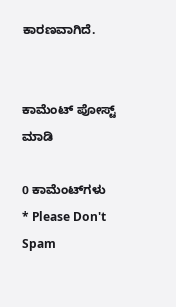ಕಾರಣವಾಗಿದೆ.


ಕಾಮೆಂಟ್‌‌ ಪೋಸ್ಟ್‌ ಮಾಡಿ

0 ಕಾಮೆಂಟ್‌ಗಳು
* Please Don't Spam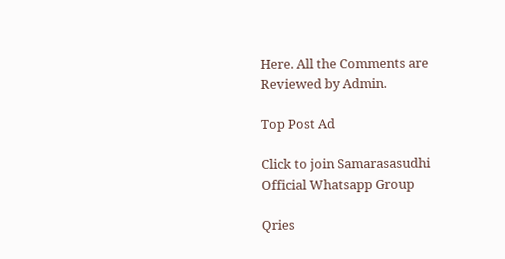Here. All the Comments are Reviewed by Admin.

Top Post Ad

Click to join Samarasasudhi Official Whatsapp Group

Qries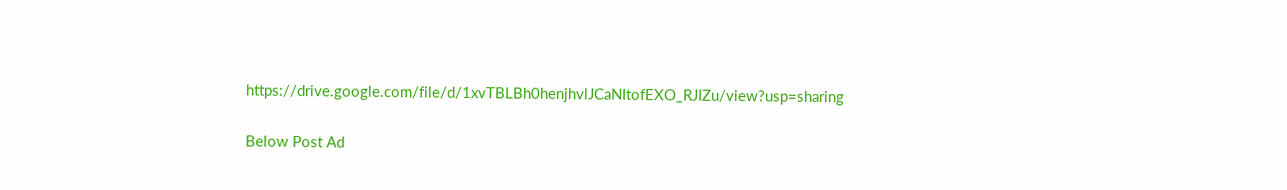https://drive.google.com/file/d/1xvTBLBh0henjhvlJCaNItofEXO_RJIZu/view?usp=sharing

Below Post Ad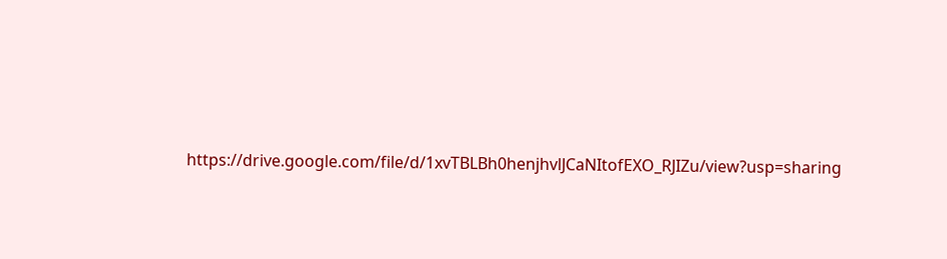https://drive.google.com/file/d/1xvTBLBh0henjhvlJCaNItofEXO_RJIZu/view?usp=sharing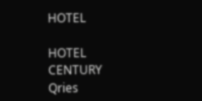HOTEL

HOTEL
CENTURY
Qries